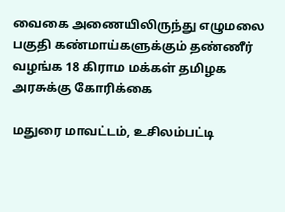வைகை அணையிலிருந்து எழுமலை பகுதி கண்மாய்களுக்கும் தண்ணீர் வழங்க 18 கிராம மக்கள் தமிழக அரசுக்கு கோரிக்கை

மதுரை மாவட்டம், உசிலம்பட்டி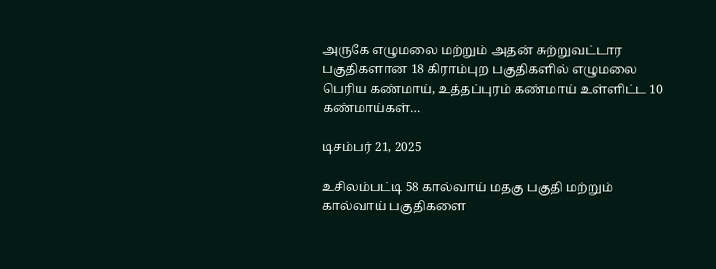அருகே எழுமலை மற்றும் அதன் சுற்றுவட்டார பகுதிகளான 18 கிராம்புற பகுதிகளில் எழுமலை பெரிய கண்மாய், உத்தப்புரம் கண்மாய் உள்ளிட்ட 10 கண்மாய்கள்…

டிசம்பர் 21, 2025

உசிலம்பட்டி 58 கால்வாய் மதகு பகுதி மற்றும் கால்வாய் பகுதிகளை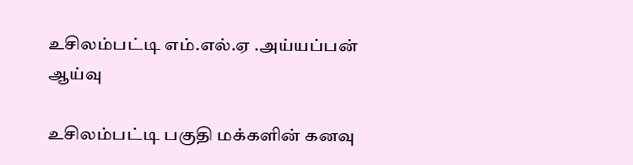உசிலம்பட்டி எம்.எல்.ஏ .அய்யப்பன் ஆய்வு

உசிலம்பட்டி பகுதி மக்களின் கனவு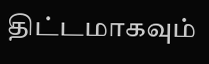திட்டமாகவும்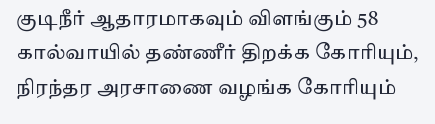குடிநீர் ஆதாரமாகவும் விளங்கும் 58 கால்வாயில் தண்ணீர் திறக்க கோரியும், நிரந்தர அரசாணை வழங்க கோரியும்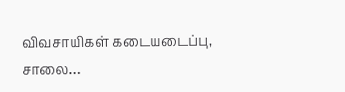விவசாயிகள் கடையடைப்பு, சாலை…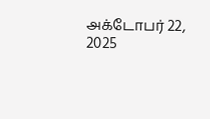அக்டோபர் 22, 2025